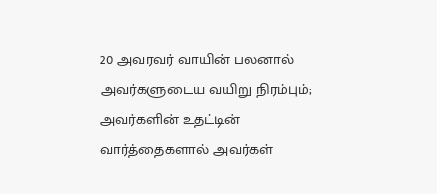20 அவரவர் வாயின் பலனால் அவர்களுடைய வயிறு நிரம்பும்;
அவர்களின் உதட்டின் வார்த்தைகளால் அவர்கள்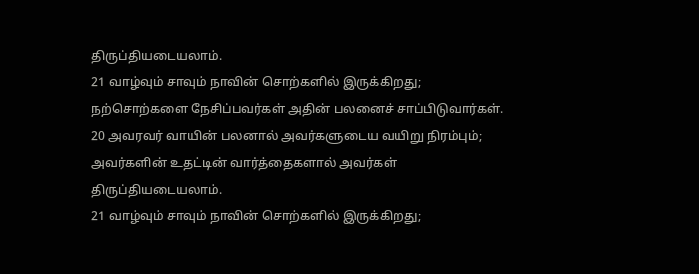திருப்தியடையலாம்.
21 வாழ்வும் சாவும் நாவின் சொற்களில் இருக்கிறது;
நற்சொற்களை நேசிப்பவர்கள் அதின் பலனைச் சாப்பிடுவார்கள்.
20 அவரவர் வாயின் பலனால் அவர்களுடைய வயிறு நிரம்பும்;
அவர்களின் உதட்டின் வார்த்தைகளால் அவர்கள் திருப்தியடையலாம்.
21 வாழ்வும் சாவும் நாவின் சொற்களில் இருக்கிறது;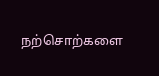நற்சொற்களை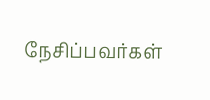நேசிப்பவர்கள்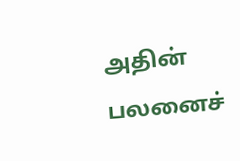அதின் பலனைச்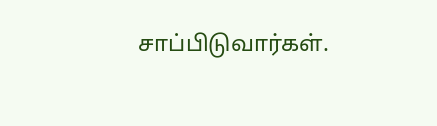சாப்பிடுவார்கள்.